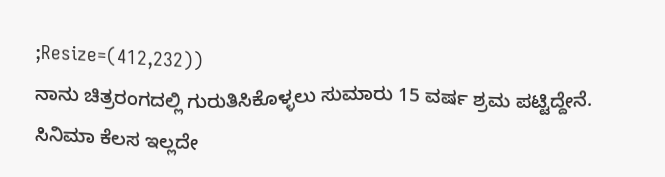;Resize=(412,232))
ನಾನು ಚಿತ್ರರಂಗದಲ್ಲಿ ಗುರುತಿಸಿಕೊಳ್ಳಲು ಸುಮಾರು 15 ವರ್ಷ ಶ್ರಮ ಪಟ್ಟಿದ್ದೇನೆ. ಸಿನಿಮಾ ಕೆಲಸ ಇಲ್ಲದೇ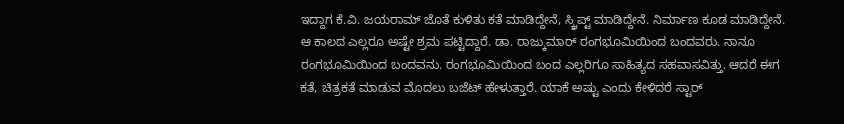ಇದ್ದಾಗ ಕೆ.ವಿ. ಜಯರಾಮ್ ಜೊತೆ ಕುಳಿತು ಕತೆ ಮಾಡಿದ್ದೇನೆ, ಸ್ಕ್ರಿಪ್ಟ್ ಮಾಡಿದ್ದೇನೆ. ನಿರ್ಮಾಣ ಕೂಡ ಮಾಡಿದ್ದೇನೆ. ಆ ಕಾಲದ ಎಲ್ಲರೂ ಅಷ್ಟೇ ಶ್ರಮ ಪಟ್ಟಿದ್ದಾರೆ. ಡಾ. ರಾಜ್ಕುಮಾರ್ ರಂಗಭೂಮಿಯಿಂದ ಬಂದವರು. ನಾನೂ ರಂಗಭೂಮಿಯಿಂದ ಬಂದವನು. ರಂಗಭೂಮಿಯಿಂದ ಬಂದ ಎಲ್ಲರಿಗೂ ಸಾಹಿತ್ಯದ ಸಹವಾಸವಿತ್ತು. ಆದರೆ ಈಗ ಕತೆ, ಚಿತ್ರಕತೆ ಮಾಡುವ ಮೊದಲು ಬಜೆಟ್ ಹೇಳುತ್ತಾರೆ. ಯಾಕೆ ಅಷ್ಟು ಎಂದು ಕೇಳಿದರೆ ಸ್ಟಾರ್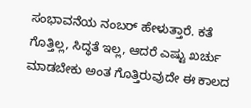ಸಂಭಾವನೆಯ ನಂಬರ್ ಹೇಳುತ್ತಾರೆ. ಕತೆ ಗೊತ್ತಿಲ್ಲ, ಸಿದ್ಧತೆ ಇಲ್ಲ, ಆದರೆ ಎಷ್ಟು ಖರ್ಚು ಮಾಡಬೇಕು ಅಂತ ಗೊತ್ತಿರುವುದೇ ಈ ಕಾಲದ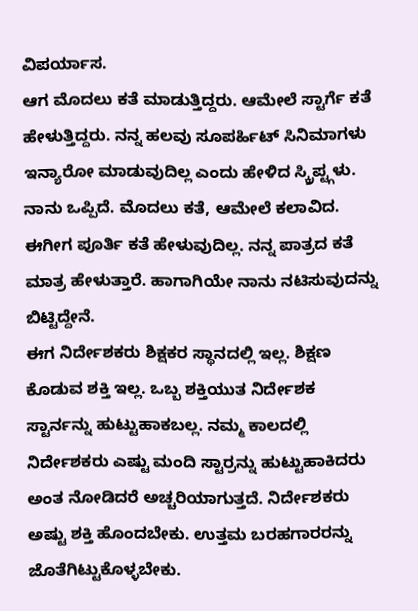ವಿಪರ್ಯಾಸ.
ಆಗ ಮೊದಲು ಕತೆ ಮಾಡುತ್ತಿದ್ದರು. ಆಮೇಲೆ ಸ್ಟಾರ್ಗೆ ಕತೆ ಹೇಳುತ್ತಿದ್ದರು. ನನ್ನ ಹಲವು ಸೂಪರ್ಹಿಟ್ ಸಿನಿಮಾಗಳು ಇನ್ಯಾರೋ ಮಾಡುವುದಿಲ್ಲ ಎಂದು ಹೇಳಿದ ಸ್ಕ್ರಿಪ್ಟ್ಗಳು. ನಾನು ಒಪ್ಪಿದೆ. ಮೊದಲು ಕತೆ, ಆಮೇಲೆ ಕಲಾವಿದ. ಈಗೀಗ ಪೂರ್ತಿ ಕತೆ ಹೇಳುವುದಿಲ್ಲ. ನನ್ನ ಪಾತ್ರದ ಕತೆ ಮಾತ್ರ ಹೇಳುತ್ತಾರೆ. ಹಾಗಾಗಿಯೇ ನಾನು ನಟಿಸುವುದನ್ನು ಬಿಟ್ಟಿದ್ದೇನೆ.
ಈಗ ನಿರ್ದೇಶಕರು ಶಿಕ್ಷಕರ ಸ್ಥಾನದಲ್ಲಿ ಇಲ್ಲ. ಶಿಕ್ಷಣ ಕೊಡುವ ಶಕ್ತಿ ಇಲ್ಲ. ಒಬ್ಬ ಶಕ್ತಿಯುತ ನಿರ್ದೇಶಕ ಸ್ಟಾರ್ನನ್ನು ಹುಟ್ಟುಹಾಕಬಲ್ಲ. ನಮ್ಮ ಕಾಲದಲ್ಲಿ ನಿರ್ದೇಶಕರು ಎಷ್ಟು ಮಂದಿ ಸ್ಟಾರ್ರನ್ನು ಹುಟ್ಟುಹಾಕಿದರು ಅಂತ ನೋಡಿದರೆ ಅಚ್ಚರಿಯಾಗುತ್ತದೆ. ನಿರ್ದೇಶಕರು ಅಷ್ಟು ಶಕ್ತಿ ಹೊಂದಬೇಕು. ಉತ್ತಮ ಬರಹಗಾರರನ್ನು ಜೊತೆಗಿಟ್ಟುಕೊಳ್ಳಬೇಕು.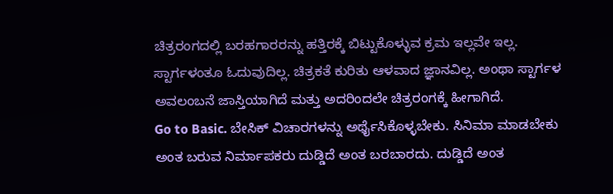ಚಿತ್ರರಂಗದಲ್ಲಿ ಬರಹಗಾರರನ್ನು ಹತ್ತಿರಕ್ಕೆ ಬಿಟ್ಟುಕೊಳ್ಳುವ ಕ್ರಮ ಇಲ್ಲವೇ ಇಲ್ಲ.
ಸ್ಟಾರ್ಗಳಂತೂ ಓದುವುದಿಲ್ಲ. ಚಿತ್ರಕತೆ ಕುರಿತು ಆಳವಾದ ಜ್ಞಾನವಿಲ್ಲ. ಅಂಥಾ ಸ್ಟಾರ್ಗಳ ಅವಲಂಬನೆ ಜಾಸ್ತಿಯಾಗಿದೆ ಮತ್ತು ಅದರಿಂದಲೇ ಚಿತ್ರರಂಗಕ್ಕೆ ಹೀಗಾಗಿದೆ.
Go to Basic. ಬೇಸಿಕ್ ವಿಚಾರಗಳನ್ನು ಅರ್ಥೈಸಿಕೊಳ್ಳಬೇಕು. ಸಿನಿಮಾ ಮಾಡಬೇಕು ಅಂತ ಬರುವ ನಿರ್ಮಾಪಕರು ದುಡ್ಡಿದೆ ಅಂತ ಬರಬಾರದು. ದುಡ್ಡಿದೆ ಅಂತ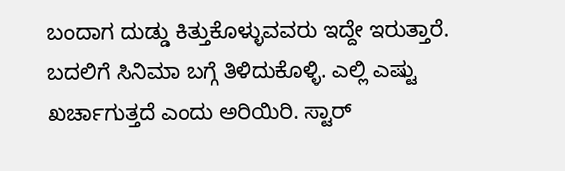ಬಂದಾಗ ದುಡ್ಡು ಕಿತ್ತುಕೊಳ್ಳುವವರು ಇದ್ದೇ ಇರುತ್ತಾರೆ. ಬದಲಿಗೆ ಸಿನಿಮಾ ಬಗ್ಗೆ ತಿಳಿದುಕೊಳ್ಳಿ. ಎಲ್ಲಿ ಎಷ್ಟು ಖರ್ಚಾಗುತ್ತದೆ ಎಂದು ಅರಿಯಿರಿ. ಸ್ಟಾರ್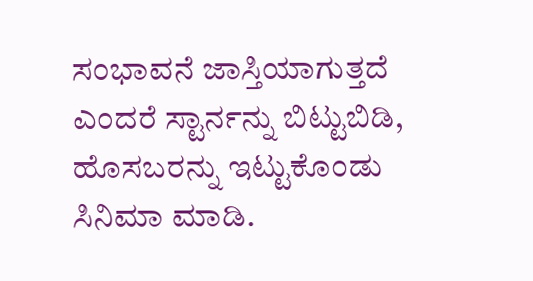ಸಂಭಾವನೆ ಜಾಸ್ತಿಯಾಗುತ್ತದೆ ಎಂದರೆ ಸ್ಟಾರ್ನನ್ನು ಬಿಟ್ಟುಬಿಡಿ, ಹೊಸಬರನ್ನು ಇಟ್ಟುಕೊಂಡು ಸಿನಿಮಾ ಮಾಡಿ.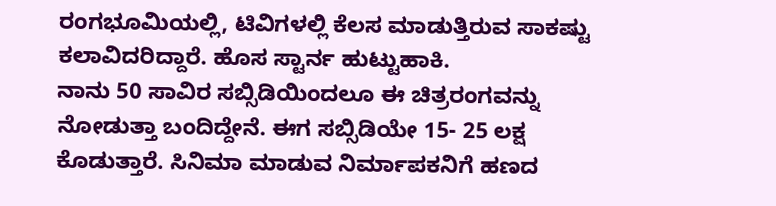ರಂಗಭೂಮಿಯಲ್ಲಿ, ಟಿವಿಗಳಲ್ಲಿ ಕೆಲಸ ಮಾಡುತ್ತಿರುವ ಸಾಕಷ್ಟು ಕಲಾವಿದರಿದ್ದಾರೆ. ಹೊಸ ಸ್ಟಾರ್ನ ಹುಟ್ಟುಹಾಕಿ.
ನಾನು 50 ಸಾವಿರ ಸಬ್ಸಿಡಿಯಿಂದಲೂ ಈ ಚಿತ್ರರಂಗವನ್ನು ನೋಡುತ್ತಾ ಬಂದಿದ್ದೇನೆ. ಈಗ ಸಬ್ಸಿಡಿಯೇ 15- 25 ಲಕ್ಷ ಕೊಡುತ್ತಾರೆ. ಸಿನಿಮಾ ಮಾಡುವ ನಿರ್ಮಾಪಕನಿಗೆ ಹಣದ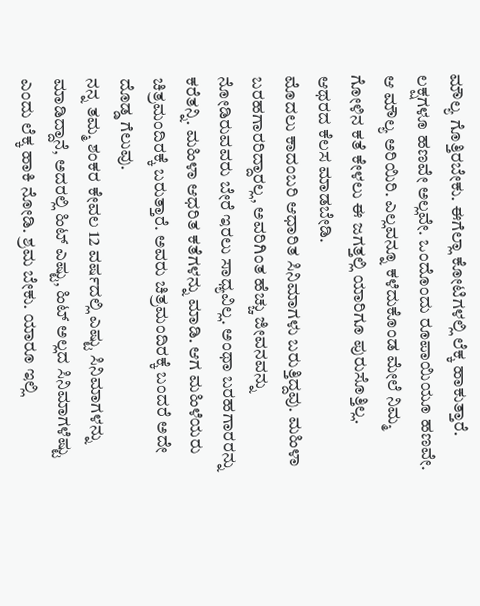ಮೌಲ್ಯ ಗೊತ್ತಿರಬೇಕು. ಈಗೆಲ್ಲಾ ಕೋಟಿಗಳಲ್ಲಿ ಲೆಕ್ಕ ಹಾಕುತ್ತಾರೆ. ಲಕ್ಷಗಳೂ ಹಣವೇ ಅಲ್ಲವೇ. ಒಂದೊಂದು ರೂಪಾಯಿಯೂ ಹಣವೇ. ಆ ಮೌಲ್ಯ ಅರಿಯಿರಿ. ಎಲ್ಲವನ್ನೂ ಕಳೆದುಕೊಂಡ ಮೇಲೆ ನಿಮ್ಮ ಗೋಳಿನ ಕತೆ ಕೇಳಲು ಈ ಜಗತ್ತಲ್ಲಿ ಯಾರಿಗೂ ಪುರುಸೊತ್ತಿಲ್ಲ. ಆಥರದ ಕೆಲಸ ಮಾಡಬೇಡಿ.
ಮೊದಲು ಕಾದಂಬರಿ ಆಧಾರಿತ ಸಿನಿಮಾಗಳು ಬರುತ್ತಿದ್ದವು. ಮಹಿಳಾ ಬರಹಗಾರರಿದ್ದಾರಲ್ಲ, ಅವರಿಗಿಂತ ಹೆಚ್ಚು ಜೀವನವನ್ನು ನೋಡಿರುವವರು ಬೇರೆ ಇರಲು ಸಾಧ್ಯವಿಲ್ಲ. ಅಂಥಾ ಬರಹಗಾರರನ್ನು ಕರೆತನ್ನಿ. ಮಹಿಳಾ ಆಧರಿತ ಕತೆಗಳನ್ನು ಮಾಡಿ. ಆಗ ಮಹಿಳೆಯರು ಚಿತ್ರಮಂದಿರಕ್ಕೆ ಬರುತ್ತಾರೆ. ಅವರು ಚಿತ್ರಮಂದಿರಕ್ಕೆ ಬಂದರೆ ಅದೇ ದೊಡ್ಡ ಗೆಲುವು.
ನನ್ನ ತಮ್ಮ ಶಂಕರ ಕೇವಲ 12 ವರ್ಷದಲ್ಲಿ ಎಷ್ಟು ಸಿನಿಮಾಗಳನ್ನು ಮಾಡಿದ್ದಾನೆ, ಅದರಲ್ಲಿ ಹಿಟ್ ಎಷ್ಟು, ಹಿಟ್ ಅಲ್ಲದ ಸಿನಿಮಾಗಳೆಷ್ಟು ಎಂದು ಲೆಕ್ಕ ಹಾಕಿ ನೋಡಿ. ಶ್ರಮ ಬೇಕು. ಯಾರೂ ಇಲ್ಲಿ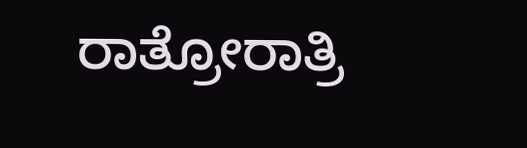ರಾತ್ರೋರಾತ್ರಿ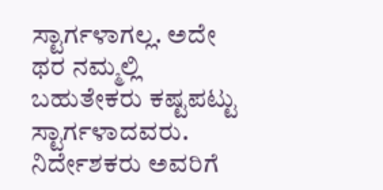ಸ್ಟಾರ್ಗಳಾಗಲ್ಲ. ಅದೇ ಥರ ನಮ್ಮಲ್ಲಿ ಬಹುತೇಕರು ಕಷ್ಟಪಟ್ಟು ಸ್ಟಾರ್ಗಳಾದವರು. ನಿರ್ದೇಶಕರು ಅವರಿಗೆ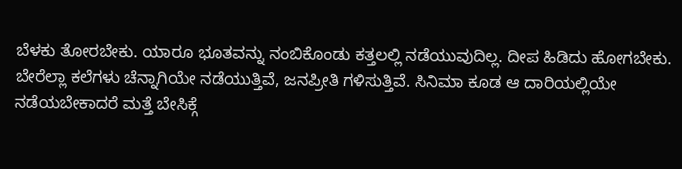ಬೆಳಕು ತೋರಬೇಕು. ಯಾರೂ ಭೂತವನ್ನು ನಂಬಿಕೊಂಡು ಕತ್ತಲಲ್ಲಿ ನಡೆಯುವುದಿಲ್ಲ. ದೀಪ ಹಿಡಿದು ಹೋಗಬೇಕು.
ಬೇರೆಲ್ಲಾ ಕಲೆಗಳು ಚೆನ್ನಾಗಿಯೇ ನಡೆಯುತ್ತಿವೆ, ಜನಪ್ರೀತಿ ಗಳಿಸುತ್ತಿವೆ. ಸಿನಿಮಾ ಕೂಡ ಆ ದಾರಿಯಲ್ಲಿಯೇ ನಡೆಯಬೇಕಾದರೆ ಮತ್ತೆ ಬೇಸಿಕ್ಗೆ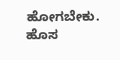ಹೋಗಬೇಕು. ಹೊಸ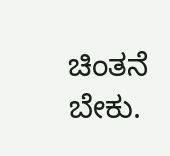ಚಿಂತನೆ ಬೇಕು.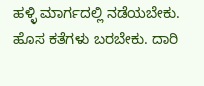ಹಳ್ಳಿ ಮಾರ್ಗದಲ್ಲಿ ನಡೆಯಬೇಕು. ಹೊಸ ಕತೆಗಳು ಬರಬೇಕು. ದಾರಿ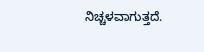ನಿಚ್ಚಳವಾಗುತ್ತದೆ.